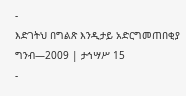-
እድገትህ በግልጽ እንዲታይ አድርግመጠበቂያ ግንብ—2009 | ታኅሣሥ 15
-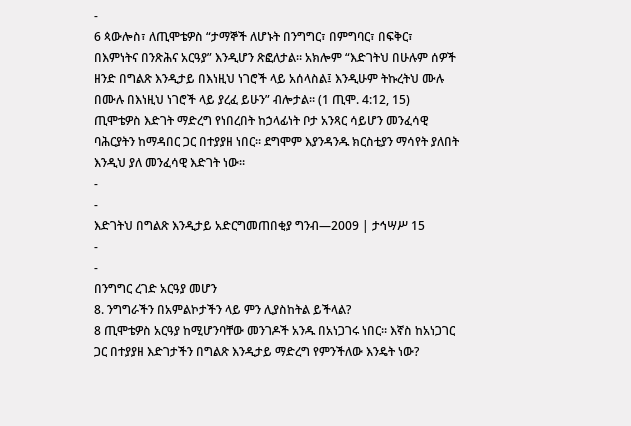-
6 ጳውሎስ፣ ለጢሞቴዎስ “ታማኞች ለሆኑት በንግግር፣ በምግባር፣ በፍቅር፣ በእምነትና በንጽሕና አርዓያ” እንዲሆን ጽፎለታል። አክሎም “እድገትህ በሁሉም ሰዎች ዘንድ በግልጽ እንዲታይ በእነዚህ ነገሮች ላይ አሰላስል፤ እንዲሁም ትኩረትህ ሙሉ በሙሉ በእነዚህ ነገሮች ላይ ያረፈ ይሁን” ብሎታል። (1 ጢሞ. 4:12, 15) ጢሞቴዎስ እድገት ማድረግ የነበረበት ከኃላፊነት ቦታ አንጻር ሳይሆን መንፈሳዊ ባሕርያትን ከማዳበር ጋር በተያያዘ ነበር። ደግሞም እያንዳንዱ ክርስቲያን ማሳየት ያለበት እንዲህ ያለ መንፈሳዊ እድገት ነው።
-
-
እድገትህ በግልጽ እንዲታይ አድርግመጠበቂያ ግንብ—2009 | ታኅሣሥ 15
-
-
በንግግር ረገድ አርዓያ መሆን
8. ንግግራችን በአምልኮታችን ላይ ምን ሊያስከትል ይችላል?
8 ጢሞቴዎስ አርዓያ ከሚሆንባቸው መንገዶች አንዱ በአነጋገሩ ነበር። እኛስ ከአነጋገር ጋር በተያያዘ እድገታችን በግልጽ እንዲታይ ማድረግ የምንችለው እንዴት ነው?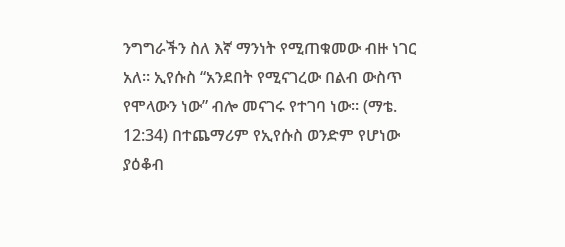ንግግራችን ስለ እኛ ማንነት የሚጠቁመው ብዙ ነገር አለ። ኢየሱስ “አንደበት የሚናገረው በልብ ውስጥ የሞላውን ነው” ብሎ መናገሩ የተገባ ነው። (ማቴ. 12:34) በተጨማሪም የኢየሱስ ወንድም የሆነው ያዕቆብ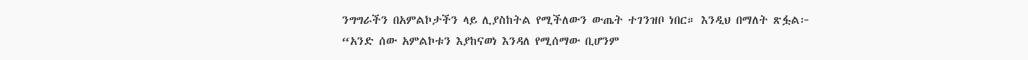ንግግራችን በአምልኮታችን ላይ ሊያስከትል የሚችለውን ውጤት ተገንዝቦ ነበር። እንዲህ በማለት ጽፏል፦ “አንድ ሰው አምልኮቱን እያከናወነ እንዳለ የሚሰማው ቢሆንም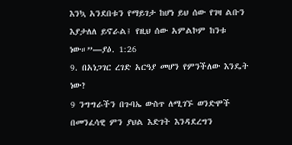እንኳ አንደበቱን የማይገታ ከሆነ ይህ ሰው የገዛ ልቡን እያታለለ ይኖራል፤ የዚህ ሰው አምልኮም ከንቱ ነው።”—ያዕ. 1:26
9. በአነጋገር ረገድ አርዓያ መሆን የምንችለው እንዴት ነው?
9 ንግግራችን በጉባኤ ውስጥ ለሚገኙ ወንድሞች በመንፈሳዊ ምን ያህል እድገት እንዳደረግን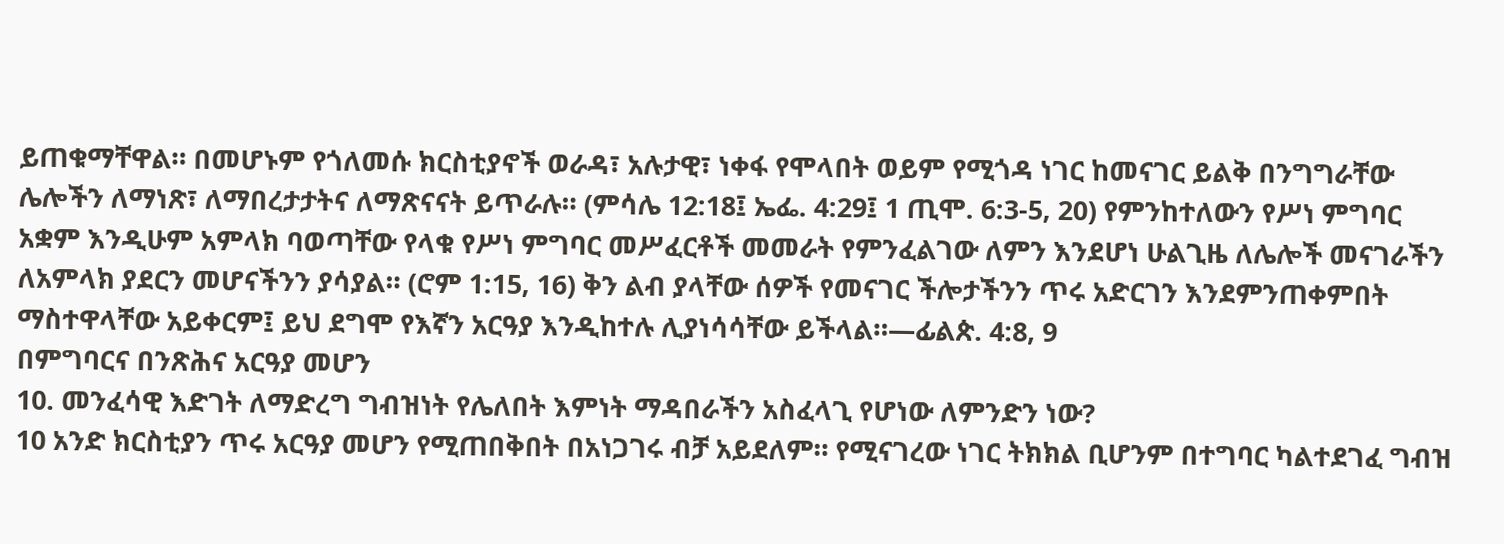ይጠቁማቸዋል። በመሆኑም የጎለመሱ ክርስቲያኖች ወራዳ፣ አሉታዊ፣ ነቀፋ የሞላበት ወይም የሚጎዳ ነገር ከመናገር ይልቅ በንግግራቸው ሌሎችን ለማነጽ፣ ለማበረታታትና ለማጽናናት ይጥራሉ። (ምሳሌ 12:18፤ ኤፌ. 4:29፤ 1 ጢሞ. 6:3-5, 20) የምንከተለውን የሥነ ምግባር አቋም እንዲሁም አምላክ ባወጣቸው የላቁ የሥነ ምግባር መሥፈርቶች መመራት የምንፈልገው ለምን እንደሆነ ሁልጊዜ ለሌሎች መናገራችን ለአምላክ ያደርን መሆናችንን ያሳያል። (ሮም 1:15, 16) ቅን ልብ ያላቸው ሰዎች የመናገር ችሎታችንን ጥሩ አድርገን እንደምንጠቀምበት ማስተዋላቸው አይቀርም፤ ይህ ደግሞ የእኛን አርዓያ እንዲከተሉ ሊያነሳሳቸው ይችላል።—ፊልጵ. 4:8, 9
በምግባርና በንጽሕና አርዓያ መሆን
10. መንፈሳዊ እድገት ለማድረግ ግብዝነት የሌለበት እምነት ማዳበራችን አስፈላጊ የሆነው ለምንድን ነው?
10 አንድ ክርስቲያን ጥሩ አርዓያ መሆን የሚጠበቅበት በአነጋገሩ ብቻ አይደለም። የሚናገረው ነገር ትክክል ቢሆንም በተግባር ካልተደገፈ ግብዝ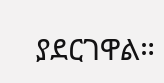ያደርገዋል።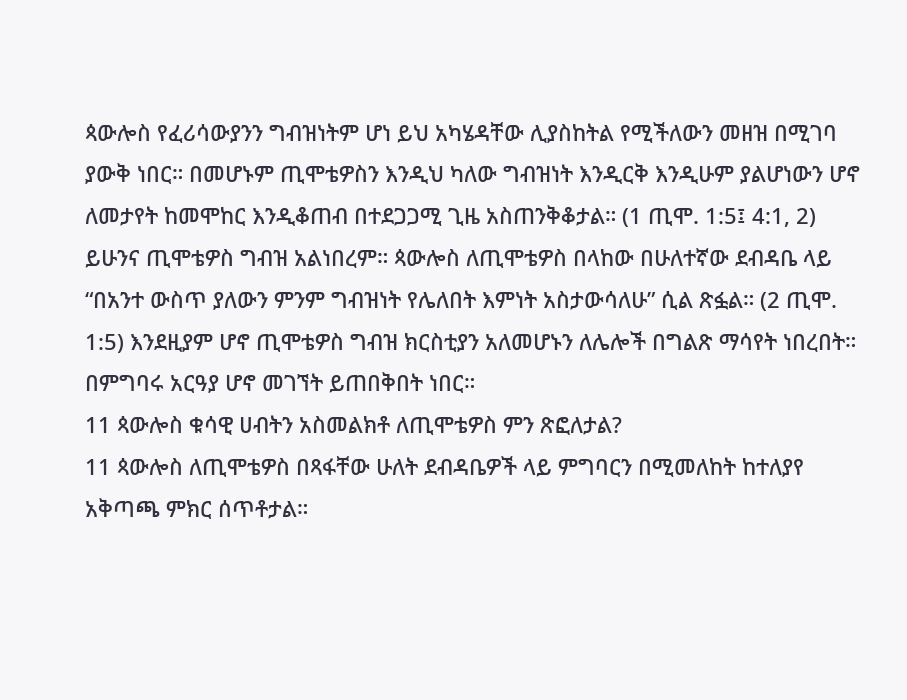ጳውሎስ የፈሪሳውያንን ግብዝነትም ሆነ ይህ አካሄዳቸው ሊያስከትል የሚችለውን መዘዝ በሚገባ ያውቅ ነበር። በመሆኑም ጢሞቴዎስን እንዲህ ካለው ግብዝነት እንዲርቅ እንዲሁም ያልሆነውን ሆኖ ለመታየት ከመሞከር እንዲቆጠብ በተደጋጋሚ ጊዜ አስጠንቅቆታል። (1 ጢሞ. 1:5፤ 4:1, 2) ይሁንና ጢሞቴዎስ ግብዝ አልነበረም። ጳውሎስ ለጢሞቴዎስ በላከው በሁለተኛው ደብዳቤ ላይ “በአንተ ውስጥ ያለውን ምንም ግብዝነት የሌለበት እምነት አስታውሳለሁ” ሲል ጽፏል። (2 ጢሞ. 1:5) እንደዚያም ሆኖ ጢሞቴዎስ ግብዝ ክርስቲያን አለመሆኑን ለሌሎች በግልጽ ማሳየት ነበረበት። በምግባሩ አርዓያ ሆኖ መገኘት ይጠበቅበት ነበር።
11 ጳውሎስ ቁሳዊ ሀብትን አስመልክቶ ለጢሞቴዎስ ምን ጽፎለታል?
11 ጳውሎስ ለጢሞቴዎስ በጻፋቸው ሁለት ደብዳቤዎች ላይ ምግባርን በሚመለከት ከተለያየ አቅጣጫ ምክር ሰጥቶታል።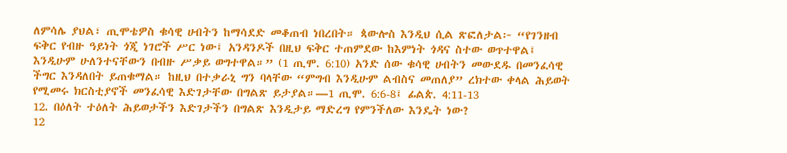ለምሳሌ ያህል፣ ጢሞቴዎስ ቁሳዊ ሀብትን ከማሳደድ መቆጠብ ነበረበት። ጳውሎስ እንዲህ ሲል ጽፎለታል፦ “የገንዘብ ፍቅር የብዙ ዓይነት ጎጂ ነገሮች ሥር ነው፤ አንዳንዶች በዚህ ፍቅር ተጠምደው ከእምነት ጎዳና ስተው ወጥተዋል፤ እንዲሁም ሁለንተናቸውን በብዙ ሥቃይ ወግተዋል።” (1 ጢሞ. 6:10) አንድ ሰው ቁሳዊ ሀብትን መውደዱ በመንፈሳዊ ችግር እንዳለበት ይጠቁማል። ከዚህ በተቃራኒ ግን ባላቸው “ምግብ እንዲሁም ልብስና መጠለያ” ረክተው ቀላል ሕይወት የሚመሩ ክርስቲያኖች መንፈሳዊ እድገታቸው በግልጽ ይታያል።—1 ጢሞ. 6:6-8፤ ፊልጵ. 4:11-13
12. በዕለት ተዕለት ሕይወታችን እድገታችን በግልጽ እንዲታይ ማድረግ የምንችለው እንዴት ነው?
12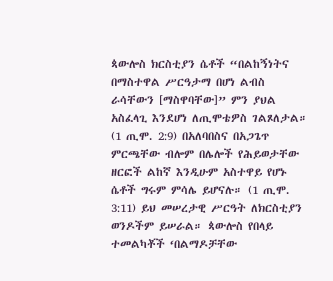ጳውሎስ ክርስቲያን ሴቶች “በልከኝነትና በማስተዋል ሥርዓታማ በሆነ ልብስ ራሳቸውን [ማስዋባቸው]” ምን ያህል አስፈላጊ እንደሆነ ለጢሞቴዎስ ገልጾለታል። (1 ጢሞ. 2:9) በአለባበስና በአጋጌጥ ምርጫቸው ብሎም በሌሎች የሕይወታቸው ዘርፎች ልከኛ እንዲሁም አስተዋይ የሆኑ ሴቶች ግሩም ምሳሌ ይሆናሉ። (1 ጢሞ. 3:11) ይህ መሠረታዊ ሥርዓት ለክርስቲያን ወንዶችም ይሠራል። ጳውሎስ የበላይ ተመልካቾች ‘በልማዶቻቸው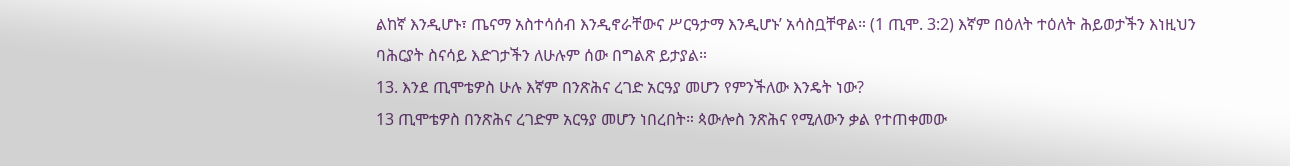ልከኛ እንዲሆኑ፣ ጤናማ አስተሳሰብ እንዲኖራቸውና ሥርዓታማ እንዲሆኑ’ አሳስቧቸዋል። (1 ጢሞ. 3:2) እኛም በዕለት ተዕለት ሕይወታችን እነዚህን ባሕርያት ስናሳይ እድገታችን ለሁሉም ሰው በግልጽ ይታያል።
13. እንደ ጢሞቴዎስ ሁሉ እኛም በንጽሕና ረገድ አርዓያ መሆን የምንችለው እንዴት ነው?
13 ጢሞቴዎስ በንጽሕና ረገድም አርዓያ መሆን ነበረበት። ጳውሎስ ንጽሕና የሚለውን ቃል የተጠቀመው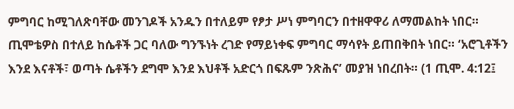ምግባር ከሚገለጽባቸው መንገዶች አንዱን በተለይም የፆታ ሥነ ምግባርን በተዘዋዋሪ ለማመልከት ነበር። ጢሞቴዎስ በተለይ ከሴቶች ጋር ባለው ግንኙነት ረገድ የማይነቀፍ ምግባር ማሳየት ይጠበቅበት ነበር። ‘አሮጊቶችን እንደ እናቶች፣ ወጣት ሴቶችን ደግሞ እንደ እህቶች አድርጎ በፍጹም ንጽሕና’ መያዝ ነበረበት። (1 ጢሞ. 4:12፤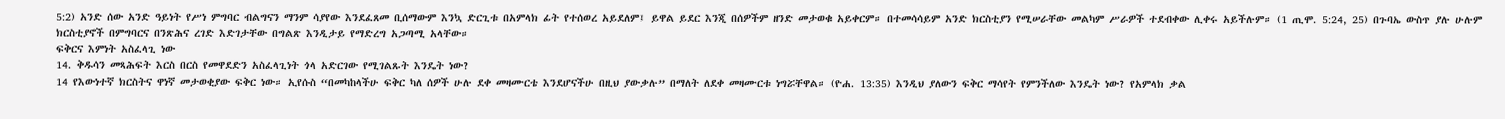5:2) አንድ ሰው አንድ ዓይነት የሥነ ምግባር ብልግናን ማንም ሳያየው እንደፈጸመ ቢሰማውም እንኳ ድርጊቱ በአምላክ ፊት የተሰወረ አይደለም፤ ይዋል ይደር እንጂ በሰዎችም ዘንድ መታወቁ አይቀርም። በተመሳሳይም አንድ ክርስቲያን የሚሠራቸው መልካም ሥራዎች ተደብቀው ሊቀሩ አይችሉም። (1 ጢሞ. 5:24, 25) በጉባኤ ውስጥ ያሉ ሁሉም ክርስቲያኖች በምግባርና በንጽሕና ረገድ እድገታቸው በግልጽ እንዲታይ የማድረግ አጋጣሚ አላቸው።
ፍቅርና እምነት አስፈላጊ ነው
14. ቅዱሳን መጻሕፍት እርስ በርስ የመዋደድን አስፈላጊነት ጎላ አድርገው የሚገልጹት እንዴት ነው?
14 የእውነተኛ ክርስትና ዋነኛ መታወቂያው ፍቅር ነው። ኢየሱስ “በመካከላችሁ ፍቅር ካለ ሰዎች ሁሉ ደቀ መዛሙርቴ እንደሆናችሁ በዚህ ያውቃሉ” በማለት ለደቀ መዛሙርቱ ነግሯቸዋል። (ዮሐ. 13:35) እንዲህ ያለውን ፍቅር ማሳየት የምንችለው እንዴት ነው? የአምላክ ቃል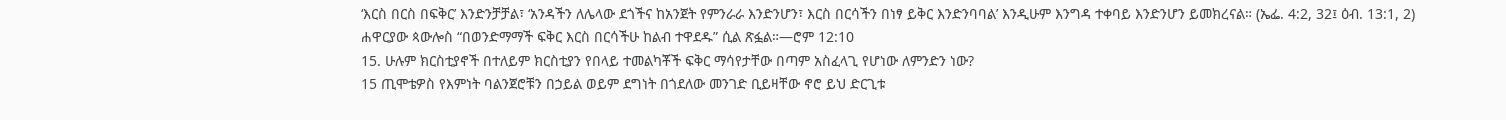‘እርስ በርስ በፍቅር’ እንድንቻቻል፣ ‘አንዳችን ለሌላው ደጎችና ከአንጀት የምንራራ እንድንሆን፣ እርስ በርሳችን በነፃ ይቅር እንድንባባል’ እንዲሁም እንግዳ ተቀባይ እንድንሆን ይመክረናል። (ኤፌ. 4:2, 32፤ ዕብ. 13:1, 2) ሐዋርያው ጳውሎስ “በወንድማማች ፍቅር እርስ በርሳችሁ ከልብ ተዋደዱ” ሲል ጽፏል።—ሮም 12:10
15. ሁሉም ክርስቲያኖች በተለይም ክርስቲያን የበላይ ተመልካቾች ፍቅር ማሳየታቸው በጣም አስፈላጊ የሆነው ለምንድን ነው?
15 ጢሞቴዎስ የእምነት ባልንጀሮቹን በኃይል ወይም ደግነት በጎደለው መንገድ ቢይዛቸው ኖሮ ይህ ድርጊቱ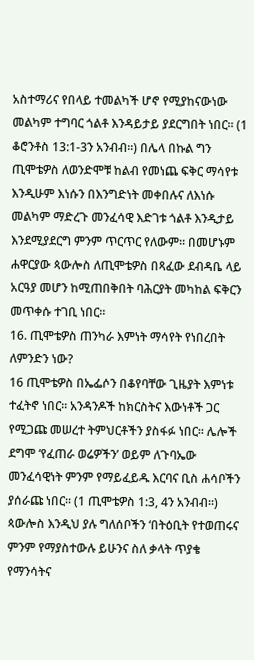አስተማሪና የበላይ ተመልካች ሆኖ የሚያከናውነው መልካም ተግባር ጎልቶ እንዳይታይ ያደርግበት ነበር። (1 ቆሮንቶስ 13:1-3ን አንብብ።) በሌላ በኩል ግን ጢሞቴዎስ ለወንድሞቹ ከልብ የመነጨ ፍቅር ማሳየቱ እንዲሁም እነሱን በእንግድነት መቀበሉና ለእነሱ መልካም ማድረጉ መንፈሳዊ እድገቱ ጎልቶ እንዲታይ እንደሚያደርግ ምንም ጥርጥር የለውም። በመሆኑም ሐዋርያው ጳውሎስ ለጢሞቴዎስ በጻፈው ደብዳቤ ላይ አርዓያ መሆን ከሚጠበቅበት ባሕርያት መካከል ፍቅርን መጥቀሱ ተገቢ ነበር።
16. ጢሞቴዎስ ጠንካራ እምነት ማሳየት የነበረበት ለምንድን ነው?
16 ጢሞቴዎስ በኤፌሶን በቆየባቸው ጊዜያት እምነቱ ተፈትኖ ነበር። አንዳንዶች ከክርስትና እውነቶች ጋር የሚጋጩ መሠረተ ትምህርቶችን ያስፋፉ ነበር። ሌሎች ደግሞ ‘የፈጠራ ወሬዎችን’ ወይም ለጉባኤው መንፈሳዊነት ምንም የማይፈይዱ እርባና ቢስ ሐሳቦችን ያሰራጩ ነበር። (1 ጢሞቴዎስ 1:3, 4ን አንብብ።) ጳውሎስ እንዲህ ያሉ ግለሰቦችን ‘በትዕቢት የተወጠሩና ምንም የማያስተውሉ ይሁንና ስለ ቃላት ጥያቄ የማንሳትና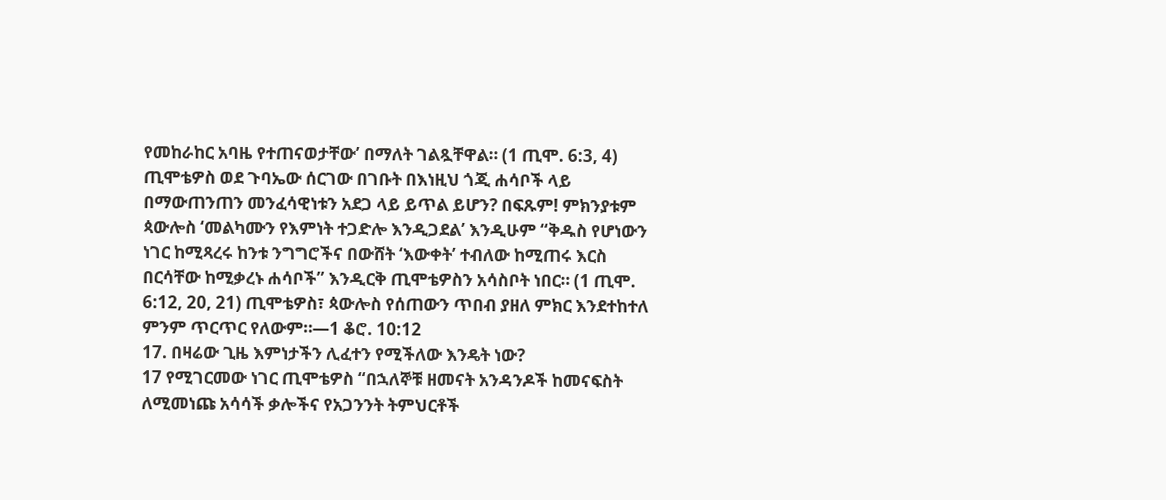የመከራከር አባዜ የተጠናወታቸው’ በማለት ገልጿቸዋል። (1 ጢሞ. 6:3, 4) ጢሞቴዎስ ወደ ጉባኤው ሰርገው በገቡት በእነዚህ ጎጂ ሐሳቦች ላይ በማውጠንጠን መንፈሳዊነቱን አደጋ ላይ ይጥል ይሆን? በፍጹም! ምክንያቱም ጳውሎስ ‘መልካሙን የእምነት ተጋድሎ እንዲጋደል’ እንዲሁም “ቅዱስ የሆነውን ነገር ከሚጻረሩ ከንቱ ንግግሮችና በውሸት ‘እውቀት’ ተብለው ከሚጠሩ እርስ በርሳቸው ከሚቃረኑ ሐሳቦች” እንዲርቅ ጢሞቴዎስን አሳስቦት ነበር። (1 ጢሞ. 6:12, 20, 21) ጢሞቴዎስ፣ ጳውሎስ የሰጠውን ጥበብ ያዘለ ምክር እንደተከተለ ምንም ጥርጥር የለውም።—1 ቆሮ. 10:12
17. በዛሬው ጊዜ እምነታችን ሊፈተን የሚችለው እንዴት ነው?
17 የሚገርመው ነገር ጢሞቴዎስ “በኋለኞቹ ዘመናት አንዳንዶች ከመናፍስት ለሚመነጩ አሳሳች ቃሎችና የአጋንንት ትምህርቶች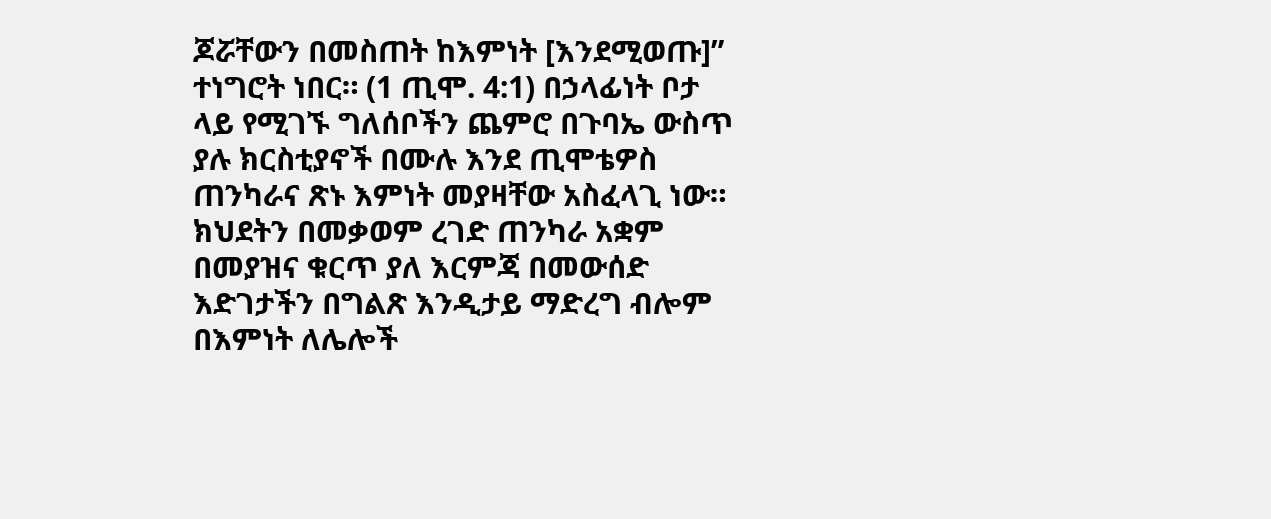ጆሯቸውን በመስጠት ከእምነት [እንደሚወጡ]” ተነግሮት ነበር። (1 ጢሞ. 4:1) በኃላፊነት ቦታ ላይ የሚገኙ ግለሰቦችን ጨምሮ በጉባኤ ውስጥ ያሉ ክርስቲያኖች በሙሉ እንደ ጢሞቴዎስ ጠንካራና ጽኑ እምነት መያዛቸው አስፈላጊ ነው። ክህደትን በመቃወም ረገድ ጠንካራ አቋም በመያዝና ቁርጥ ያለ እርምጃ በመውሰድ እድገታችን በግልጽ እንዲታይ ማድረግ ብሎም በእምነት ለሌሎች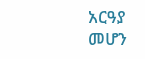አርዓያ መሆን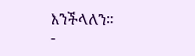እንችላለን።
-